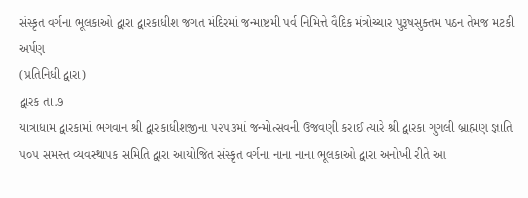સંસ્કૃત વર્ગના ભૂલકાઓ દ્વારા દ્વારકાધીશ જગત મંદિરમાં જન્માષ્ટમી પર્વ નિમિત્તે વૈદિક મંત્રોચ્ચાર પુરૂષસુક્તમ પઠન તેમજ મટકી અર્પણ
(પ્રતિનિધી દ્વારા)
દ્વારક તા.૭
યાત્રાધામ દ્વારકામાં ભગવાન શ્રી દ્વારકાધીશજીના ૫૨૫૩માં જન્મોત્સવની ઉજવણી કરાઈ ત્યારે શ્રી દ્વારકા ગુગલી બ્રાહ્મણ જ્ઞાતિ ૫૦૫ સમસ્ત વ્યવસ્થાપક સમિતિ દ્વારા આયોજિત સંસ્કૃત વર્ગના નાના નાના ભૂલકાઓ દ્વારા અનોખી રીતે આ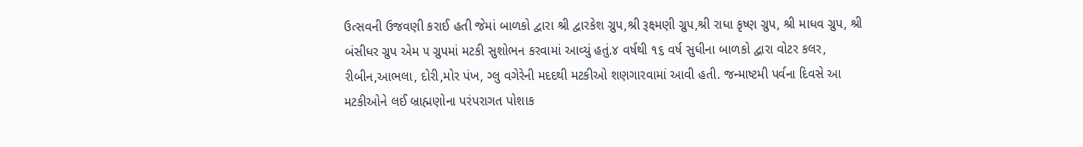ઉત્સવની ઉજવણી કરાઈ હતી જેમાં બાળકો દ્વારા શ્રી દ્વારકેશ ગ્રુપ,શ્રી રૂક્ષ્મણી ગ્રુપ,શ્રી રાધા કૃષ્ણ ગ્રુપ, શ્રી માધવ ગ્રુપ, શ્રી બંસીધર ગ્રુપ એમ ૫ ગ્રુપમાં મટકી સુશોભન કરવામાં આવ્યું હતું.૪ વર્ષથી ૧૬ વર્ષ સુધીના બાળકો દ્વારા વોટર કલર, રીબીન,આભલા, દોરી,મોર પંખ, ગ્લુ વગેરેની મદદથી મટકીઓ શણગારવામાં આવી હતી. જન્માષ્ટમી પર્વના દિવસે આ મટકીઓને લઈ બ્રાહ્મણોના પરંપરાગત પોશાક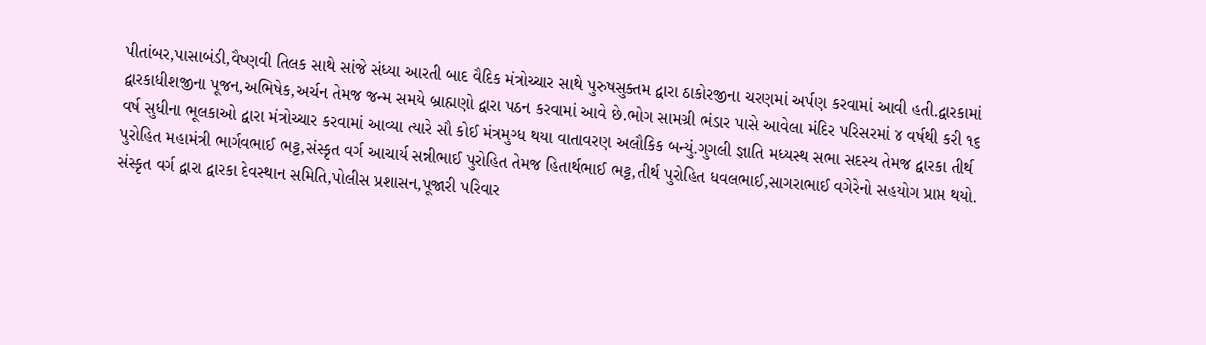પીતાંબર,પાસાબંડી,વૈષ્ણવી તિલક સાથે સાંજે સંધ્યા આરતી બાદ વૈદિક મંત્રોચ્ચાર સાથે પુરુષસુક્તમ દ્વારા ઠાકોરજીના ચરણમાં અર્પણ કરવામાં આવી હતી.દ્વારકામાં દ્વારકાધીશજીના પૂજન,અભિષેક,અર્ચન તેમજ જન્મ સમયે બ્રાહ્મણો દ્વારા પઠન કરવામાં આવે છે.ભોગ સામગ્રી ભંડાર પાસે આવેલા મંદિર પરિસરમાં ૪ વર્ષથી કરી ૧૬ વર્ષ સુધીના ભૂલકાઓ દ્વારા મંત્રોચ્ચાર કરવામાં આવ્યા ત્યારે સૌ કોઈ મંત્રમુગ્ધ થયા વાતાવરણ અલૌકિક બન્યું.ગુગલી જ્ઞાતિ મધ્યસ્થ સભા સદસ્ય તેમજ દ્વારકા તીર્થ પુરોહિત મહામંત્રી ભાર્ગવભાઈ ભટ્ટ,સંસ્કૃત વર્ગ આચાર્ય સન્નીભાઈ પુરોહિત તેમજ હિતાર્થભાઈ ભટ્ટ,તીર્થ પુરોહિત ધવલભાઈ,સાગરાભાઈ વગેરેનો સહયોગ પ્રાપ્ત થયો. સંસ્કૃત વર્ગ દ્વારા દ્વારકા દેવસ્થાન સમિતિ,પોલીસ પ્રશાસન,પૂજારી પરિવાર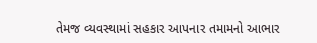તેમજ વ્યવસ્થામાં સહકાર આપનાર તમામનો આભાર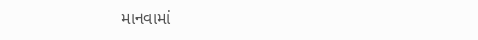માનવામાં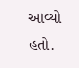આવ્યો હતો.